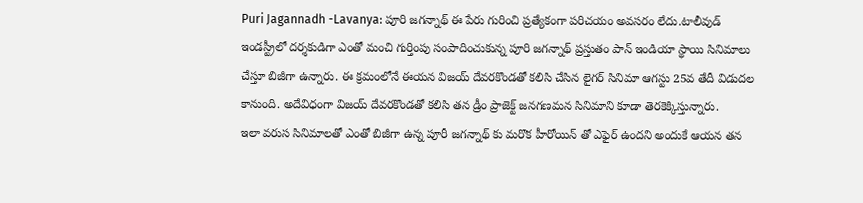Puri Jagannadh -Lavanya: పూరి జగన్నాథ్ ఈ పేరు గురించి ప్రత్యేకంగా పరిచయం అవసరం లేదు.టాలీవుడ్ ఇండస్ట్రీలో దర్శకుడిగా ఎంతో మంచి గుర్తింపు సంపాదించుకున్న పూరి జగన్నాథ్ ప్రస్తుతం పాన్ ఇండియా స్థాయి సినిమాలు చేస్తూ బిజీగా ఉన్నారు. ఈ క్రమంలోనే ఈయన విజయ్ దేవరకొండతో కలిసి చేసిన లైగర్ సినిమా ఆగస్టు 25వ తేదీ విడుదల కానుంది. అదేవిధంగా విజయ్ దేవరకొండతో కలిసి తన డ్రీం ప్రాజెక్ట్ జనగణమన సినిమాని కూడా తెరకెక్కిస్తున్నారు.
ఇలా వరుస సినిమాలతో ఎంతో బిజీగా ఉన్న పూరీ జగన్నాథ్ కు మరొక హీరోయిన్ తో ఎఫైర్ ఉందని అందుకే ఆయన తన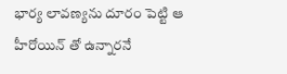భార్య లావణ్యను దూరం పెట్టి ఆ హీరోయిన్ తో ఉన్నారనే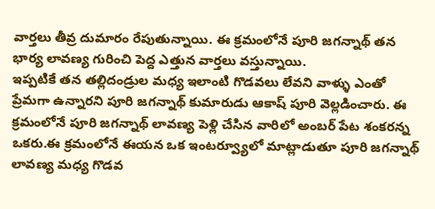వార్తలు తీవ్ర దుమారం రేపుతున్నాయి. ఈ క్రమంలోనే పూరి జగన్నాథ్ తన భార్య లావణ్య గురించి పెద్ద ఎత్తున వార్తలు వస్తున్నాయి.
ఇప్పటికే తన తల్లిదండ్రుల మధ్య ఇలాంటి గొడవలు లేవని వాళ్ళు ఎంతో ప్రేమగా ఉన్నారని పూరి జగన్నాథ్ కుమారుడు ఆకాష్ పూరి వెల్లడించారు. ఈ క్రమంలోనే పూరి జగన్నాథ్ లావణ్య పెళ్లి చేసిన వారిలో అంబర్ పేట శంకరన్న ఒకరు.ఈ క్రమంలోనే ఈయన ఒక ఇంటర్వ్యూలో మాట్లాడుతూ పూరి జగన్నాథ్ లావణ్య మధ్య గొడవ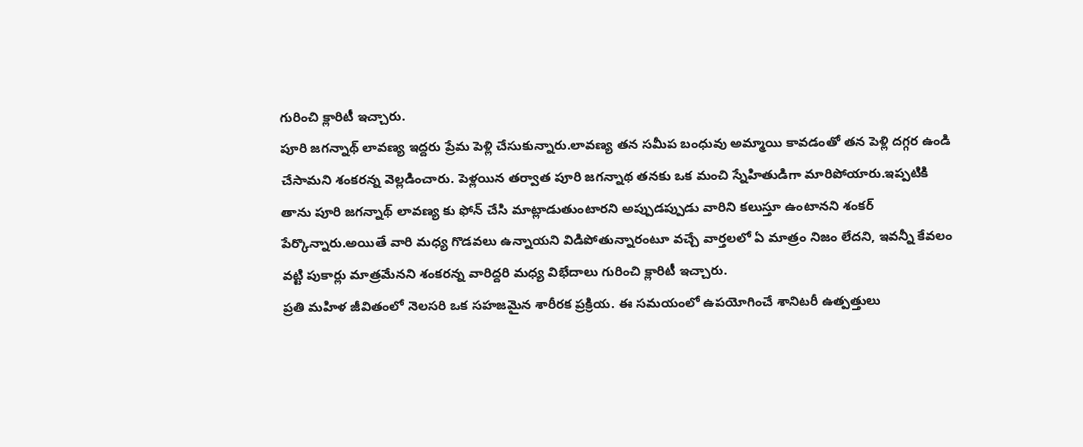గురించి క్లారిటీ ఇచ్చారు.
పూరి జగన్నాథ్ లావణ్య ఇద్దరు ప్రేమ పెళ్లి చేసుకున్నారు.లావణ్య తన సమీప బంధువు అమ్మాయి కావడంతో తన పెళ్లి దగ్గర ఉండి చేసామని శంకరన్న వెల్లడించారు. పెళ్లయిన తర్వాత పూరి జగన్నాథ తనకు ఒక మంచి స్నేహితుడిగా మారిపోయారు.ఇప్పటికి తాను పూరి జగన్నాథ్ లావణ్య కు ఫోన్ చేసి మాట్లాడుతుంటారని అప్పుడప్పుడు వారిని కలుస్తూ ఉంటానని శంకర్ పేర్కొన్నారు.అయితే వారి మధ్య గొడవలు ఉన్నాయని విడిపోతున్నారంటూ వచ్చే వార్తలలో ఏ మాత్రం నిజం లేదని, ఇవన్నీ కేవలం వట్టి పుకార్లు మాత్రమేనని శంకరన్న వారిద్దరి మధ్య విభేదాలు గురించి క్లారిటీ ఇచ్చారు.
ప్రతి మహిళ జీవితంలో నెలసరి ఒక సహజమైన శారీరక ప్రక్రియ. ఈ సమయంలో ఉపయోగించే శానిటరీ ఉత్పత్తులు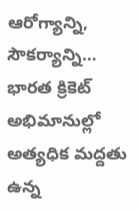ఆరోగ్యాన్ని, సౌకర్యాన్ని…
భారత క్రికెట్ అభిమానుల్లో అత్యధిక మద్దతు ఉన్న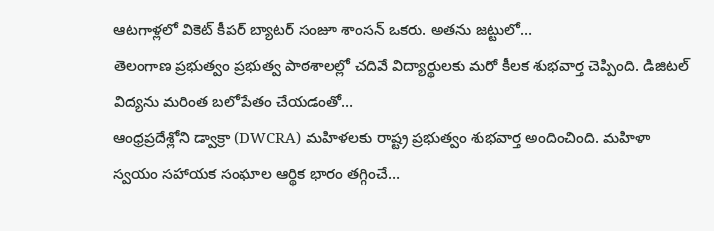ఆటగాళ్లలో వికెట్ కీపర్ బ్యాటర్ సంజూ శాంసన్ ఒకరు. అతను జట్టులో…
తెలంగాణ ప్రభుత్వం ప్రభుత్వ పాఠశాలల్లో చదివే విద్యార్థులకు మరో కీలక శుభవార్త చెప్పింది. డిజిటల్ విద్యను మరింత బలోపేతం చేయడంతో…
ఆంధ్రప్రదేశ్లోని డ్వాక్రా (DWCRA) మహిళలకు రాష్ట్ర ప్రభుత్వం శుభవార్త అందించింది. మహిళా స్వయం సహాయక సంఘాల ఆర్థిక భారం తగ్గించే…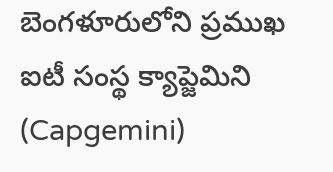బెంగళూరులోని ప్రముఖ ఐటీ సంస్థ క్యాప్జెమిని (Capgemini)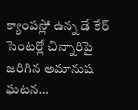క్యాంపస్లో ఉన్న డే కేర్ సెంటర్లో చిన్నారిపై జరిగిన అమానుష ఘటన…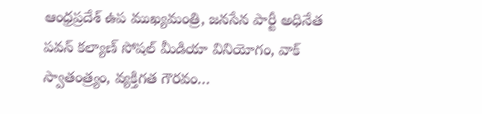ఆంధ్రప్రదేశ్ ఉప ముఖ్యమంత్రి, జనసేన పార్టీ అధినేత పవన్ కల్యాణ్ సోషల్ మీడియా వినియోగం, వాక్ స్వాతంత్ర్యం, వ్యక్తిగత గౌరవం…